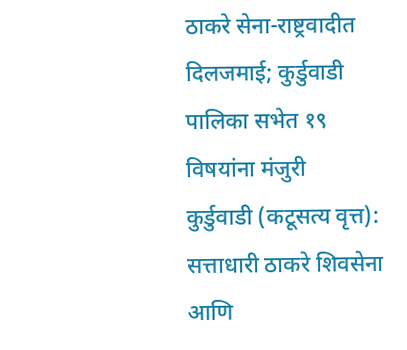ठाकरे सेना-राष्ट्रवादीत दिलजमाई; कुर्डुवाडी पालिका सभेत १९ विषयांना मंजुरी
कुर्डुवाडी (कटूसत्य वृत्त): सत्ताधारी ठाकरे शिवसेना आणि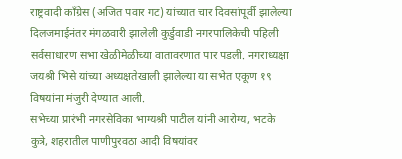राष्ट्रवादी काँग्रेस (अजित पवार गट) यांच्यात चार दिवसांपूर्वी झालेल्या दिलजमाईनंतर मंगळवारी झालेली कुर्डुवाडी नगरपालिकेची पहिली सर्वसाधारण सभा खेळीमेळीच्या वातावरणात पार पडली. नगराध्यक्षा जयश्री भिसे यांच्या अध्यक्षतेखाली झालेल्या या सभेत एकूण १९ विषयांना मंजुरी देण्यात आली.
सभेच्या प्रारंभी नगरसेविका भाग्यश्री पाटील यांनी आरोग्य, भटके कुत्रे, शहरातील पाणीपुरवठा आदी विषयांवर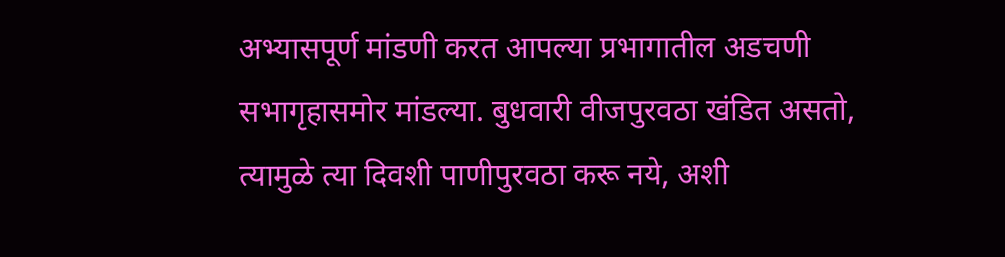अभ्यासपूर्ण मांडणी करत आपल्या प्रभागातील अडचणी सभागृहासमोर मांडल्या. बुधवारी वीजपुरवठा खंडित असतो, त्यामुळे त्या दिवशी पाणीपुरवठा करू नये, अशी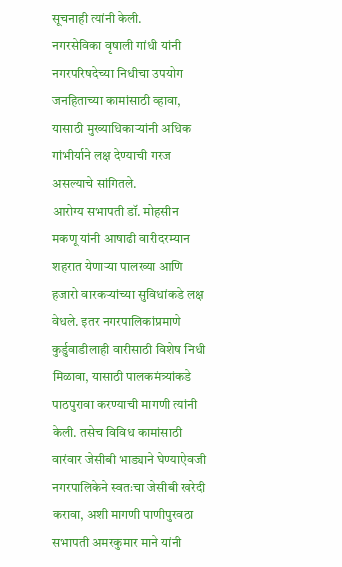सूचनाही त्यांनी केली.
नगरसेविका वृषाली गांधी यांनी नगरपरिषदेच्या निधीचा उपयोग जनहिताच्या कामांसाठी व्हावा, यासाठी मुख्याधिकाऱ्यांनी अधिक गांभीर्याने लक्ष देण्याची गरज असल्याचे सांगितले.
आरोग्य सभापती डॉ. मोहसीन मकणू यांनी आषाढी वारीदरम्यान शहरात येणाऱ्या पालख्या आणि हजारो वारकऱ्यांच्या सुविधांकडे लक्ष वेधले. इतर नगरपालिकांप्रमाणे कुर्डुवाडीलाही वारीसाठी विशेष निधी मिळावा, यासाठी पालकमंत्र्यांकडे पाठपुरावा करण्याची मागणी त्यांनी केली. तसेच विविध कामांसाठी वारंवार जेसीबी भाड्याने घेण्याऐवजी नगरपालिकेने स्वतःचा जेसीबी खरेदी करावा, अशी मागणी पाणीपुरवठा सभापती अमरकुमार माने यांनी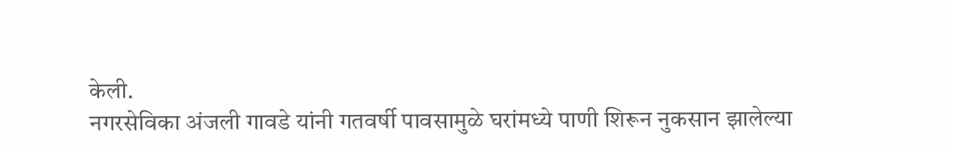केली.
नगरसेविका अंजली गावडे यांनी गतवर्षी पावसामुळे घरांमध्ये पाणी शिरून नुकसान झालेल्या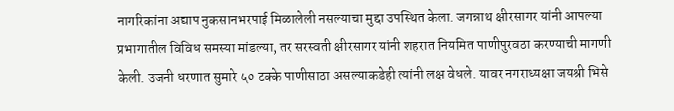नागरिकांना अद्याप नुकसानभरपाई मिळालेली नसल्याचा मुद्दा उपस्थित केला. जगन्नाथ क्षीरसागर यांनी आपल्या प्रभागातील विविध समस्या मांडल्या, तर सरस्वती क्षीरसागर यांनी शहरात नियमित पाणीपुरवठा करण्याची मागणी केली. उजनी धरणात सुमारे ५० टक्के पाणीसाठा असल्याकडेही त्यांनी लक्ष वेधले. यावर नगराध्यक्षा जयश्री भिसे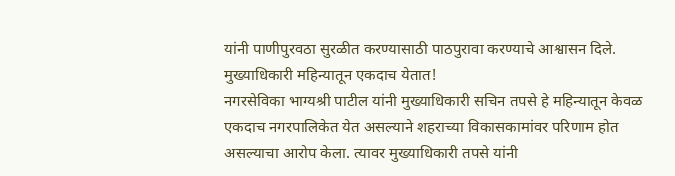यांनी पाणीपुरवठा सुरळीत करण्यासाठी पाठपुरावा करण्याचे आश्वासन दिले.
मुख्याधिकारी महिन्यातून एकदाच येतात!
नगरसेविका भाग्यश्री पाटील यांनी मुख्याधिकारी सचिन तपसे हे महिन्यातून केवळ एकदाच नगरपालिकेत येत असल्याने शहराच्या विकासकामांवर परिणाम होत असल्याचा आरोप केला. त्यावर मुख्याधिकारी तपसे यांनी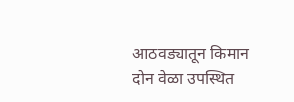आठवड्यातून किमान दोन वेळा उपस्थित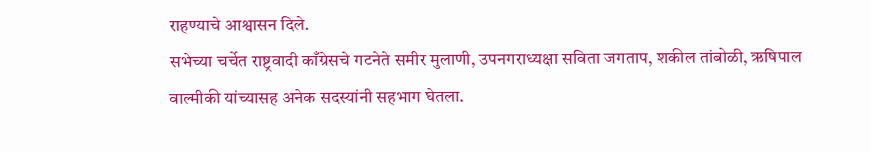राहण्याचे आश्वासन दिले.
सभेच्या चर्चेत राष्ट्रवादी काँग्रेसचे गटनेते समीर मुलाणी, उपनगराध्यक्षा सविता जगताप, शकील तांबोळी, ऋषिपाल वाल्मीकी यांच्यासह अनेक सदस्यांनी सहभाग घेतला.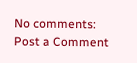No comments:
Post a Comment